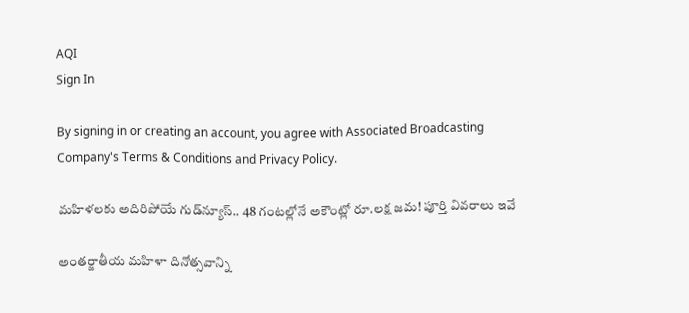AQI
Sign In

By signing in or creating an account, you agree with Associated Broadcasting Company's Terms & Conditions and Privacy Policy.

మహిళలకు అదిరిపోయే గుడ్‌న్యూస్.. 48 గంటల్లోనే అకౌంట్లో రూ.లక్ష జమ! పూర్తి వివరాలు ఇవే

అంతర్జాతీయ మహిళా దినోత్సవాన్ని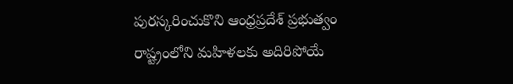పురస్కరించుకొని ఆంధ్రప్రదేశ్ ప్రభుత్వం రాష్ట్రంలోని మహిళలకు అదిరిపోయే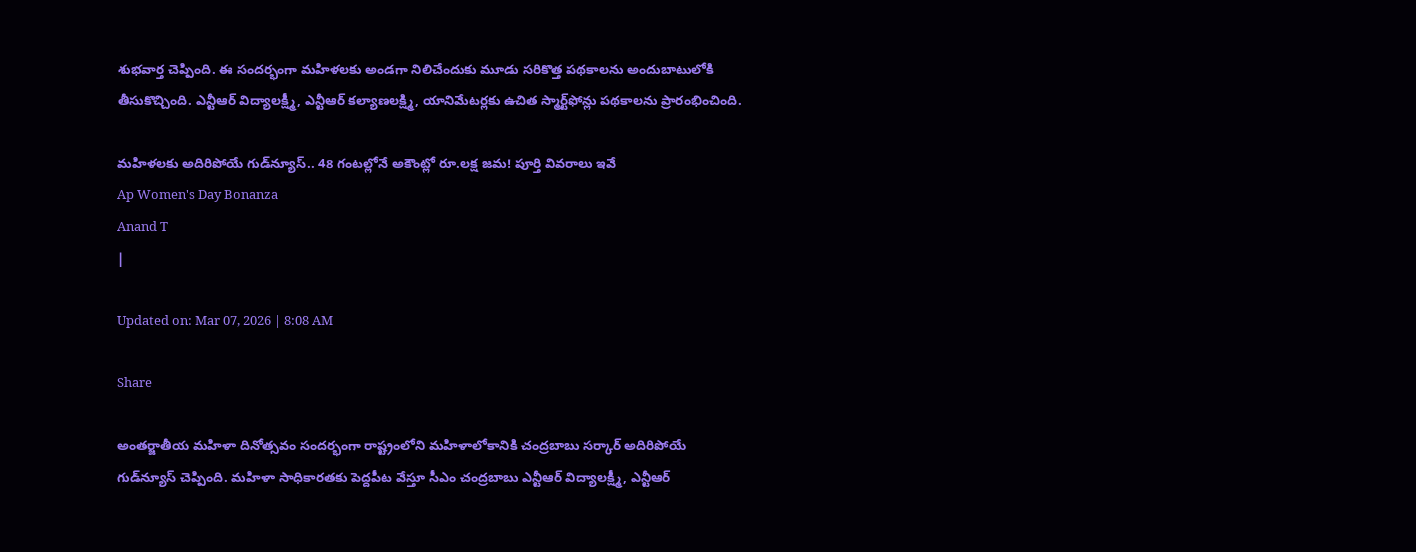శుభవార్త చెప్పింది. ఈ సందర్భంగా మహిళలకు అండగా నిలిచేందుకు మూడు సరికొత్త పథకాలను అందుబాటులోకి తీసుకొచ్చింది. ఎన్టీఆర్ విద్యాలక్ష్మీ, ఎన్టీఆర్ కల్యాణలక్ష్మి, యానిమేటర్లకు ఉచిత స్మార్ట్‌ఫోన్లు పథకాలను ప్రారంభించింది.

మహిళలకు అదిరిపోయే గుడ్‌న్యూస్.. 48 గంటల్లోనే అకౌంట్లో రూ.లక్ష జమ! పూర్తి వివరాలు ఇవే
Ap Women's Day Bonanza
Anand T
|

Updated on: Mar 07, 2026 | 8:08 AM

Share

అంతర్జాతీయ మహిళా దినోత్సవం సందర్భంగా రాష్ట్రంలోని మహిళాలోకానికి చంద్రబాబు సర్కార్ అదిరిపోయే గుడ్‌న్యూస్ చెప్పింది. మహిళా సాధికారతకు పెద్దపీట వేస్తూ సీఎం చంద్రబాబు ఎన్టీఆర్ విద్యాలక్ష్మీ, ఎన్టీఆర్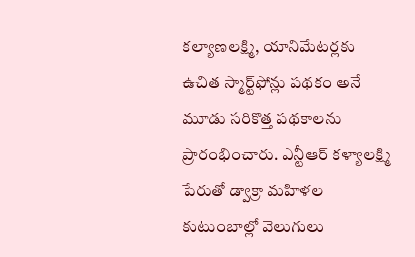కల్యాణలక్ష్మి, యానిమేటర్లకు ఉచిత స్మార్ట్‌ఫోన్లు పథకం అనే మూడు సరికొత్త పథకాలను ప్రారంభించారు. ఎన్టీఆర్ కళ్యాలక్ష్మి పేరుతో డ్వాక్రా మహిళల కుటుంబాల్లో వెలుగులు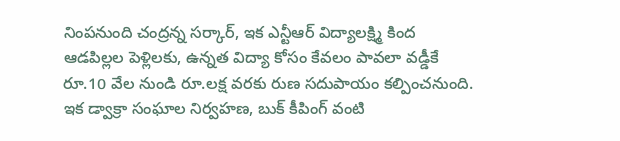నింపనుంది చంద్రన్న సర్కార్, ఇక ఎన్టీఆర్ విద్యాలక్ష్మి కింద ఆడపిల్లల పెళ్లిలకు, ఉన్నత విద్యా కోసం కేవలం పావలా వడ్డీకే రూ.10 వేల నుండి రూ.లక్ష వరకు రుణ సదుపాయం కల్పించనుంది. ఇక డ్వాక్రా సంఘాల నిర్వహణ, బుక్ కీపింగ్ వంటి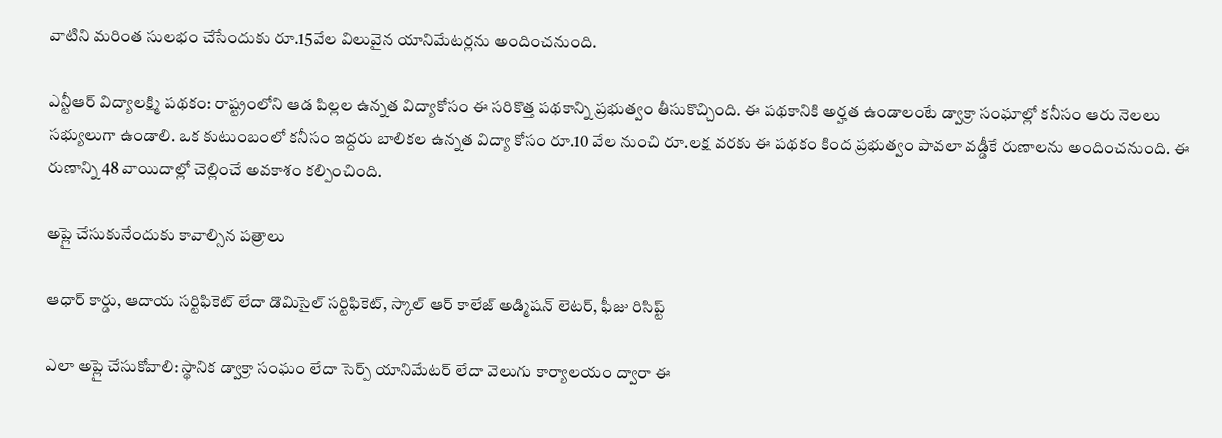వాటిని మరింత సులభం చేసేందుకు రూ.15వేల విలువైన యానిమేటర్లను అందించనుంది.

ఎన్టీఆర్ విద్యాలక్ష్మి పథకం: రాష్ట్రంలోని ఆడ పిల్లల ఉన్నత విద్యాకోసం ఈ సరికొత్త పథకాన్ని ప్రభుత్వం తీసుకొచ్చింది. ఈ పథకానికి అర్హత ఉండాలంటే డ్వాక్రా సంఘాల్లో కనీసం ఆరు నెలలు సభ్యులుగా ఉండాలి. ఒక కుటుంబంలో కనీసం ఇద్దరు బాలికల ఉన్నత విద్యా కోసం రూ.10 వేల నుంచి రూ.లక్ష వరకు ఈ పథకం కింద ప్రభుత్వం పావలా వడ్డీకే రుణాలను అందించనుంది. ఈ రుణాన్ని 48 వాయిదాల్లో చెల్లించే అవకాశం కల్పించింది.

అప్లై చేసుకునేందుకు కావాల్సిన పత్రాలు

ఆధార్ కార్డు, ఆదాయ సర్టిఫికెట్ లేదా డొమిసైల్ సర్టిఫికెట్, స్కాల్ ఆర్ కాలేజ్ అడ్మిషన్ లెటర్, ఫీజు రిసిప్ట్‌

ఎలా అప్లై చేసుకోవాలి: స్థానిక డ్వాక్రా సంఘం లేదా సెర్ప్ యానిమేటర్ లేదా వెలుగు కార్యాలయం ద్వారా ఈ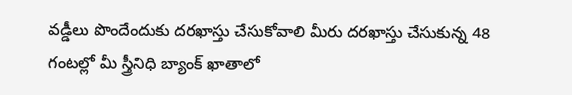వడ్డీలు పొందేందుకు దరఖాస్తు చేసుకోవాలి మీరు దరఖాస్తు చేసుకున్న 48 గంటల్లో మీ స్త్రీనిధి బ్యాంక్ ఖాతాలో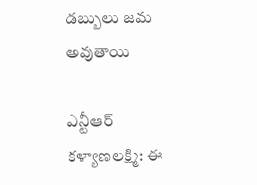డబ్బులు జమ అవుతాయి

ఎన్టీఆర్ కళ్యాణలక్ష్మి: ఈ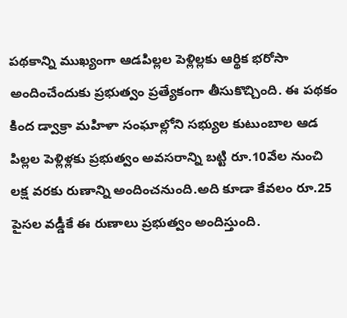పథకాన్ని ముఖ్యంగా ఆడపిల్లల పెళ్లిల్లకు ఆర్థిక భరోసా అందించేందుకు ప్రభుత్వం ప్రత్యేకంగా తీసుకొచ్చింది. ఈ పథకం కింద డ్వాక్రా మహిళా సంఘాల్లోని సభ్యుల కుటుంబాల ఆడ పిల్లల పెళ్లిళ్లకు ప్రభుత్వం అవసరాన్ని బట్టి రూ.10వేల నుంచి లక్ష వరకు రుణాన్ని అందించనుంది.అది కూడా కేవలం రూ.25 పైసల వడ్డీకే ఈ రుణాలు ప్రభుత్వం అందిస్తుంది.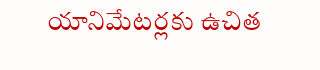యానిమేటర్లకు ఉచిత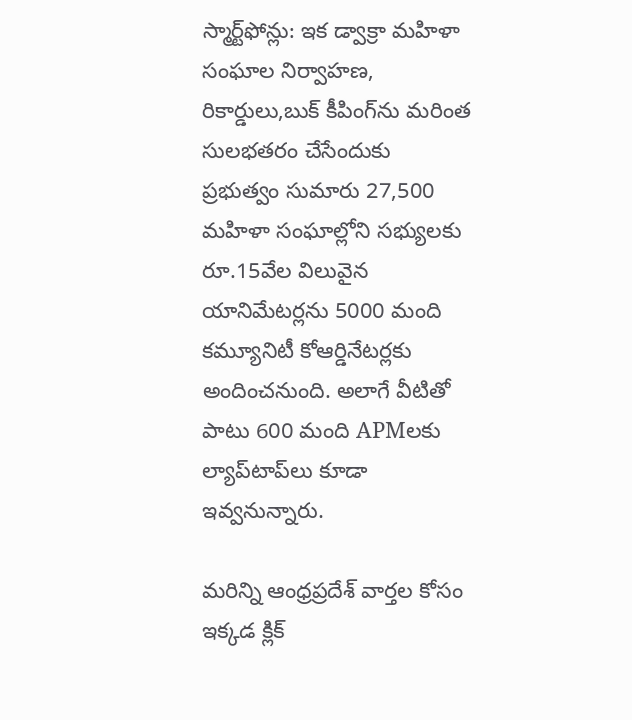స్మార్ట్‌ఫోన్లు: ఇక డ్వాక్రా మహిళా సంఘాల నిర్వాహణ, రికార్డులు,బుక్ కీపింగ్‌ను మరింత సులభతరం చేసేందుకు ప్రభుత్వం సుమారు 27,500 మహిళా సంఘాల్లోని సభ్యులకు రూ.15వేల విలువైన యానిమేటర్లను 5000 మంది కమ్యూనిటీ కోఆర్డినేటర్లకు అందించనుంది. అలాగే వీటితో పాటు 600 మంది APMలకు ల్యాప్‌టాప్‌లు కూడా ఇవ్వనున్నారు.

మరిన్ని ఆంధ్రప్రదేశ్ వార్తల కోసం ఇక్కడ క్లిక్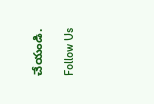చేయండి.

Follow Us